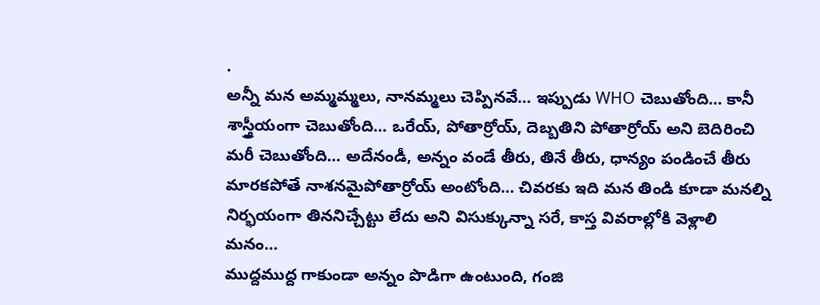.
అన్నీ మన అమ్మమ్మలు, నానమ్మలు చెప్పినవే… ఇప్పుడు WHO చెబుతోంది… కానీ శాస్త్రీయంగా చెబుతోంది… ఒరేయ్, పోతార్రోయ్, దెబ్బతిని పోతార్రోయ్ అని బెదిరించి మరీ చెబుతోంది… అదేనండీ, అన్నం వండే తీరు, తినే తీరు, ధాన్యం పండించే తీరు మారకపోతే నాశనమైపోతార్రోయ్ అంటోంది… చివరకు ఇది మన తిండి కూడా మనల్ని నిర్భయంగా తిననిచ్చేట్టు లేదు అని విసుక్కున్నా సరే, కాస్త వివరాల్లోకి వెళ్లాలి మనం…
ముద్దముద్ద గాకుండా అన్నం పొడిగా ఉంటుంది, గంజి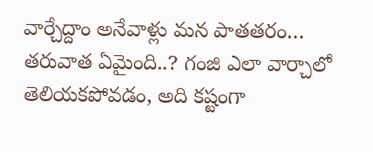వార్చేద్దాం అనేవాళ్లు మన పాతతరం… తరువాత ఏమైంది..? గంజి ఎలా వార్చాలో తెలియకపోవడం, అది కష్టంగా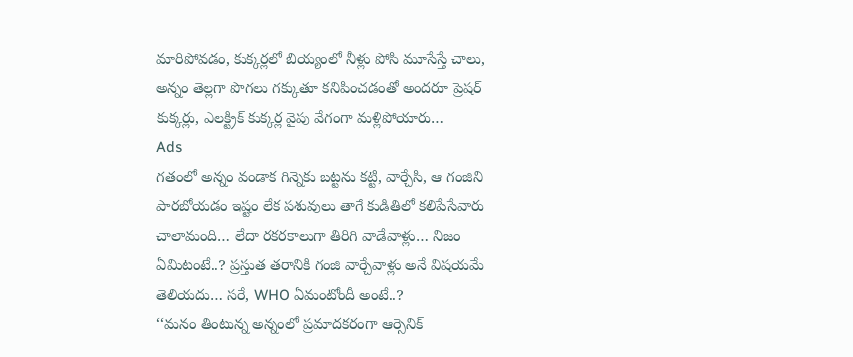మారిపోవడం, కుక్కర్లలో బియ్యంలో నీళ్లు పోసి మూసేస్తే చాలు, అన్నం తెల్లగా పొగలు గక్కుతూ కనిపించడంతో అందరూ ప్రెషర్ కుక్కర్లు, ఎలక్ట్రిక్ కుక్కర్ల వైపు వేగంగా మళ్లిపోయారు…
Ads
గతంలో అన్నం వండాక గిన్నెకు బట్టను కట్టి, వార్చేసి, ఆ గంజిని పారబోయడం ఇష్టం లేక పశువులు తాగే కుడితిలో కలిపేసేవారు చాలామంది… లేదా రకరకాలుగా తిరిగి వాడేవాళ్లు… నిజం ఏమిటంటే..? ప్రస్తుత తరానికి గంజి వార్చేవాళ్లు అనే విషయమే తెలియదు… సరే, WHO ఏమంటోందీ అంటే..?
‘‘మనం తింటున్న అన్నంలో ప్రమాదకరంగా ఆర్సెనిక్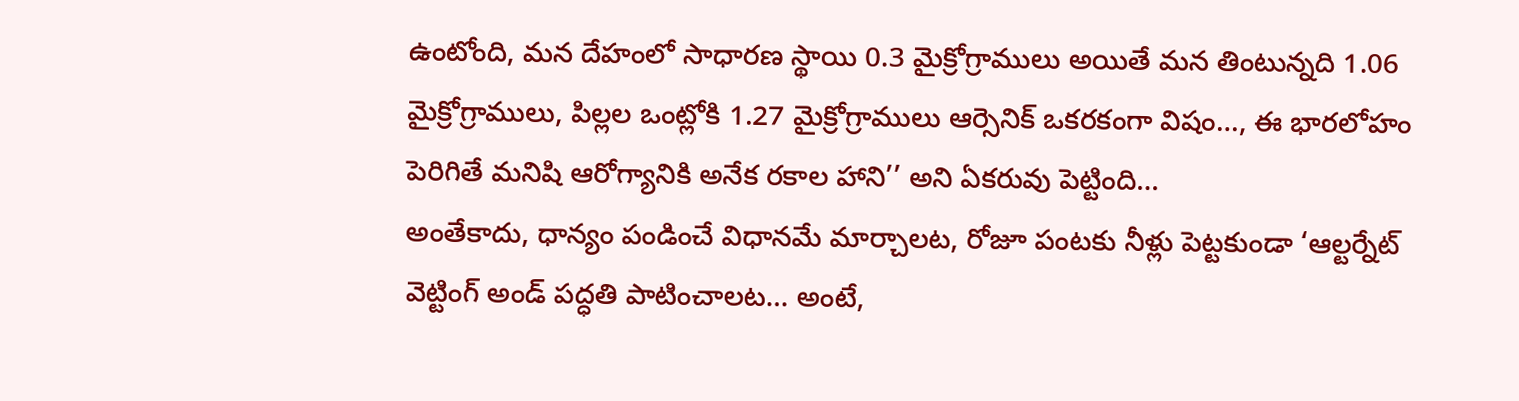ఉంటోంది, మన దేహంలో సాధారణ స్థాయి 0.3 మైక్రోగ్రాములు అయితే మన తింటున్నది 1.06 మైక్రోగ్రాములు, పిల్లల ఒంట్లోకి 1.27 మైక్రోగ్రాములు ఆర్సెనిక్ ఒకరకంగా విషం…, ఈ భారలోహం పెరిగితే మనిషి ఆరోగ్యానికి అనేక రకాల హాని’’ అని ఏకరువు పెట్టింది…
అంతేకాదు, ధాన్యం పండించే విధానమే మార్చాలట, రోజూ పంటకు నీళ్లు పెట్టకుండా ‘ఆల్టర్నేట్ వెట్టింగ్ అండ్ పద్ధతి పాటించాలట… అంటే,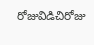రోజువిడిచిరోజు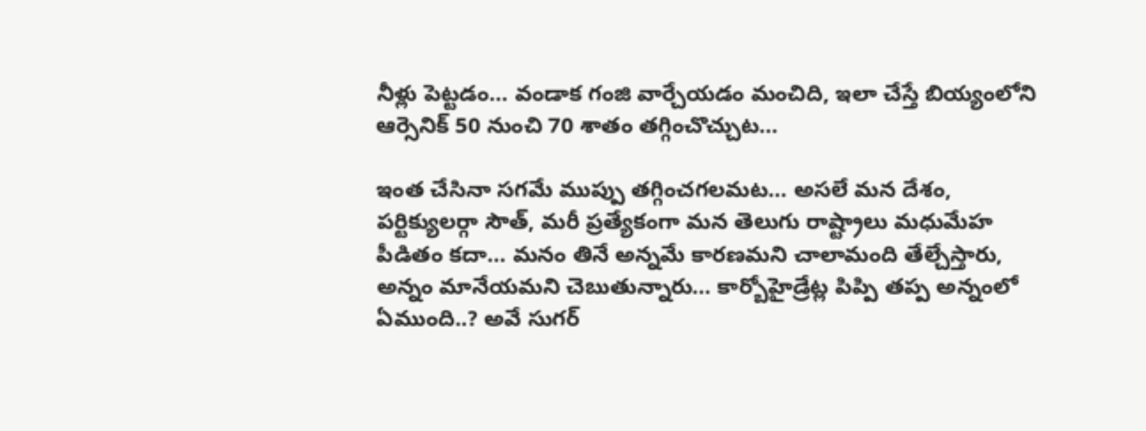నీళ్లు పెట్టడం… వండాక గంజి వార్చేయడం మంచిది, ఇలా చేస్తే బియ్యంలోని ఆర్సెనిక్ 50 నుంచి 70 శాతం తగ్గించొచ్చుట…

ఇంత చేసినా సగమే ముప్పు తగ్గించగలమట… అసలే మన దేశం, పర్టిక్యులర్గా సౌత్, మరీ ప్రత్యేకంగా మన తెలుగు రాష్ట్రాలు మధుమేహ పీడితం కదా… మనం తినే అన్నమే కారణమని చాలామంది తేల్చేస్తారు, అన్నం మానేయమని చెబుతున్నారు… కార్బోహైడ్రేట్ల పిప్పి తప్ప అన్నంలో ఏముంది..? అవే సుగర్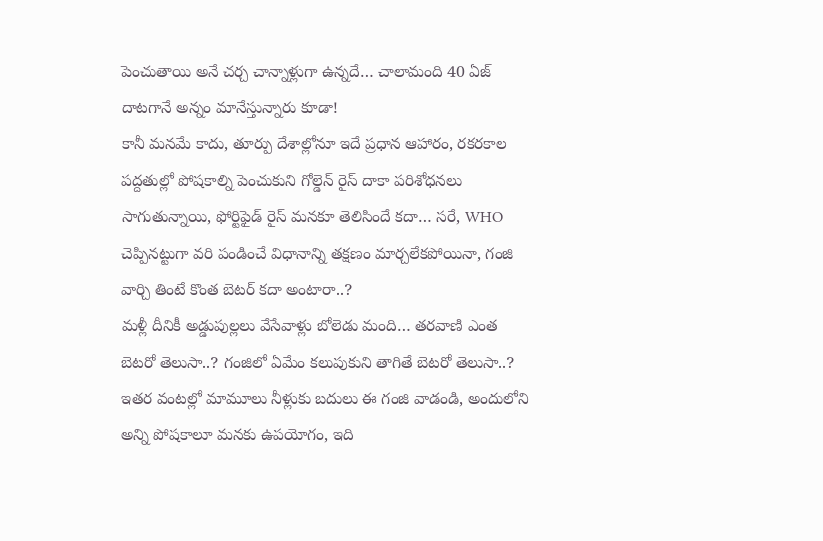పెంచుతాయి అనే చర్చ చాన్నాళ్లుగా ఉన్నదే… చాలామంది 40 ఏజ్ దాటగానే అన్నం మానేస్తున్నారు కూడా!
కానీ మనమే కాదు, తూర్పు దేశాల్లోనూ ఇదే ప్రధాన ఆహారం, రకరకాల పద్దతుల్లో పోషకాల్ని పెంచుకుని గోల్డెన్ రైస్ దాకా పరిశోధనలు సాగుతున్నాయి, ఫోర్టిఫైడ్ రైస్ మనకూ తెలిసిందే కదా… సరే, WHO చెప్పినట్టుగా వరి పండించే విధానాన్ని తక్షణం మార్చలేకపోయినా, గంజి వార్చి తింటే కొంత బెటర్ కదా అంటారా..?
మళ్లీ దీనికీ అడ్డుపుల్లలు వేసేవాళ్లు బోలెడు మంది… తరవాణి ఎంత బెటరో తెలుసా..? గంజిలో ఏమేం కలుపుకుని తాగితే బెటరో తెలుసా..? ఇతర వంటల్లో మామూలు నీళ్లుకు బదులు ఈ గంజి వాడండి, అందులోని అన్ని పోషకాలూ మనకు ఉపయోగం, ఇది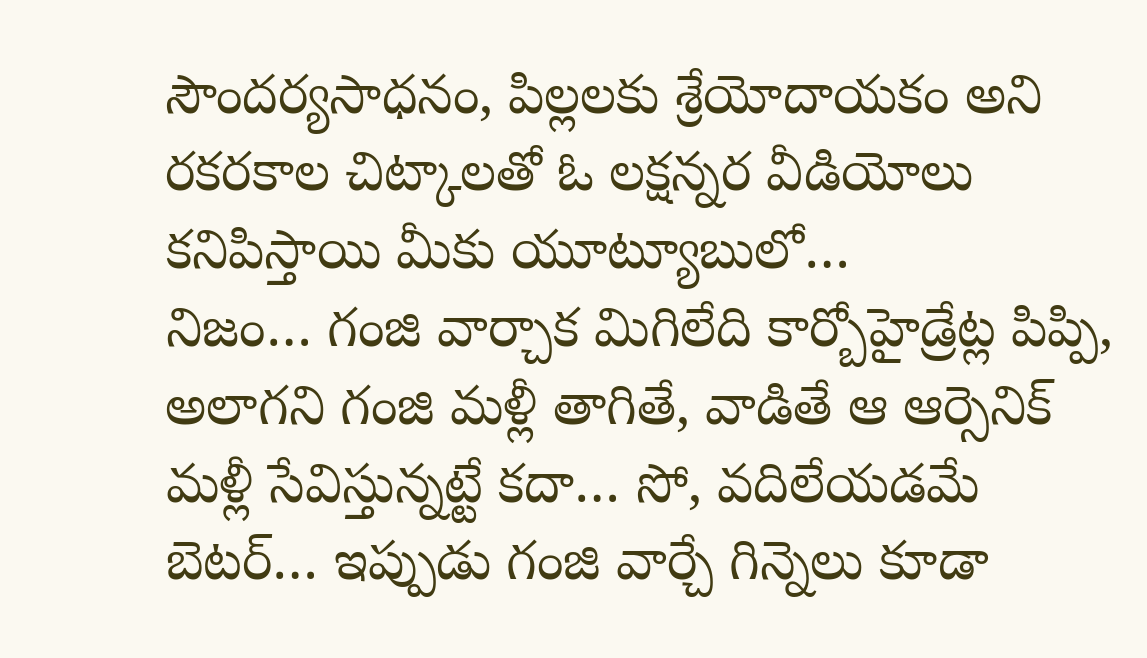సౌందర్యసాధనం, పిల్లలకు శ్రేయోదాయకం అని రకరకాల చిట్కాలతో ఓ లక్షన్నర వీడియోలు కనిపిస్తాయి మీకు యూట్యూబులో…
నిజం… గంజి వార్చాక మిగిలేది కార్బోహైడ్రేట్ల పిప్పి, అలాగని గంజి మళ్లీ తాగితే, వాడితే ఆ ఆర్సెనిక్ మళ్లీ సేవిస్తున్నట్టే కదా… సో, వదిలేయడమే బెటర్… ఇప్పుడు గంజి వార్చే గిన్నెలు కూడా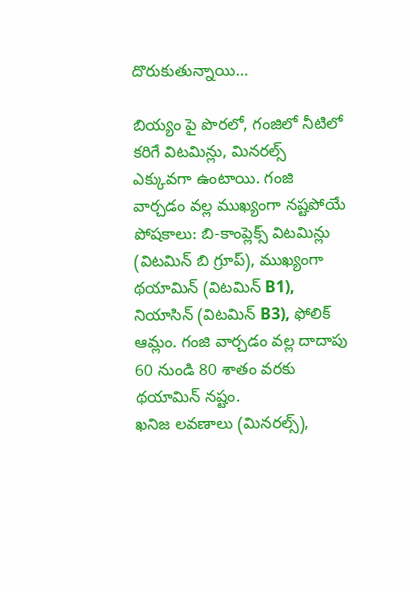దొరుకుతున్నాయి…

బియ్యం పై పొరలో, గంజిలో నీటిలో కరిగే విటమిన్లు, మినరల్స్ ఎక్కువగా ఉంటాయి. గంజి వార్చడం వల్ల ముఖ్యంగా నష్టపోయే పోషకాలు: బి-కాంప్లెక్స్ విటమిన్లు (విటమిన్ బి గ్రూప్), ముఖ్యంగా థయామిన్ (విటమిన్ B1), నియాసిన్ (విటమిన్ B3), ఫోలిక్ ఆమ్లం. గంజి వార్చడం వల్ల దాదాపు 60 నుండి 80 శాతం వరకు థయామిన్ నష్టం.
ఖనిజ లవణాలు (మినరల్స్),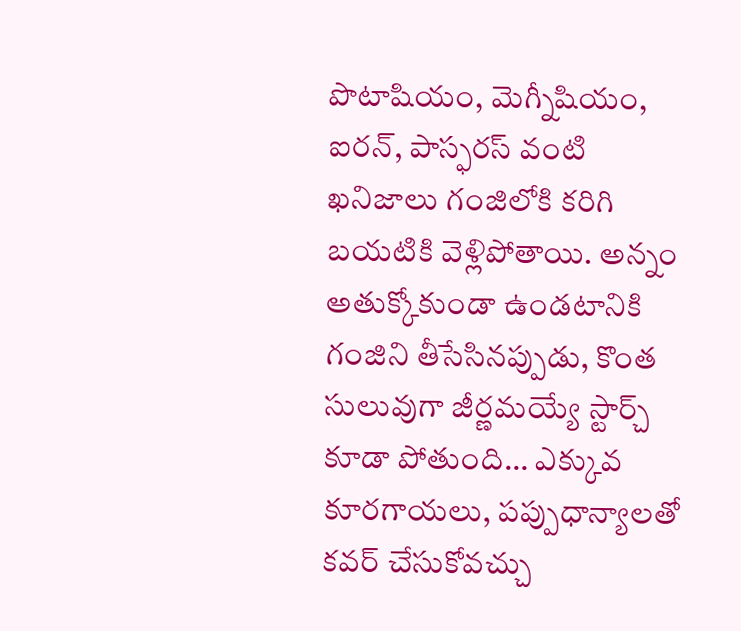పొటాషియం, మెగ్నీషియం, ఐరన్, పాస్ఫరస్ వంటి ఖనిజాలు గంజిలోకి కరిగి బయటికి వెళ్లిపోతాయి. అన్నం అతుక్కోకుండా ఉండటానికి గంజిని తీసేసినప్పుడు, కొంత సులువుగా జీర్ణమయ్యే స్టార్చ్ కూడా పోతుంది… ఎక్కువ కూరగాయలు, పప్పుధాన్యాలతో కవర్ చేసుకోవచ్చు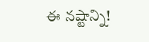ఈ నష్టాన్ని!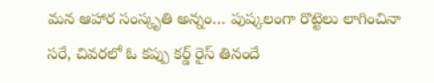మన ఆహార సంస్కృతి అన్నం… పుష్కలంగా రొట్టెలు లాగించినా సరే, చివరలో ఓ కప్పు కర్డ్ రైస్ తినందే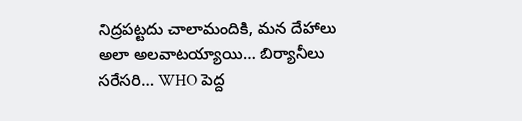నిద్రపట్టదు చాలామందికి, మన దేహాలు అలా అలవాటయ్యాయి… బిర్యానీలు సరేసరి… WHO పెద్ద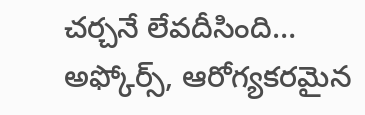చర్చనే లేవదీసింది… అఫ్కోర్స్, ఆరోగ్యకరమైన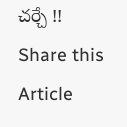చర్చే !!
Share this Article